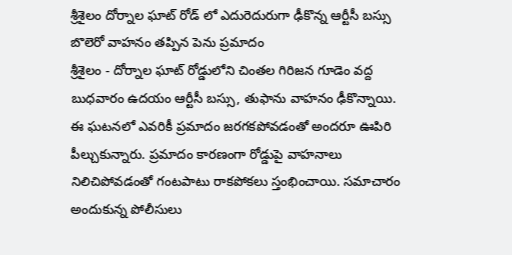శ్రీశైలం దోర్నాల ఘాట్ రోడ్ లో ఎదురెదురుగా ఢీకొన్న ఆర్టీసీ బస్సు బొలెరో వాహనం తప్పిన పెను ప్రమాదం
శ్రీశైలం - దోర్నాల ఘాట్ రోడ్డులోని చింతల గిరిజన గూడెం వద్ద బుధవారం ఉదయం ఆర్టీసీ బస్సు, తుఫాను వాహనం ఢీకొన్నాయి. ఈ ఘటనలో ఎవరికీ ప్రమాదం జరగకపోవడంతో అందరూ ఊపిరి పీల్చుకున్నారు. ప్రమాదం కారణంగా రోడ్డుపై వాహనాలు నిలిచిపోవడంతో గంటపాటు రాకపోకలు స్తంభించాయి. సమాచారం అందుకున్న పోలీసులు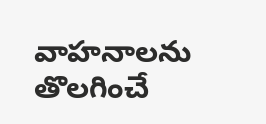వాహనాలను తొలగించే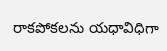రాకపోకలను యధావిధిగా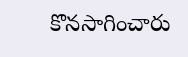కొనసాగించారు